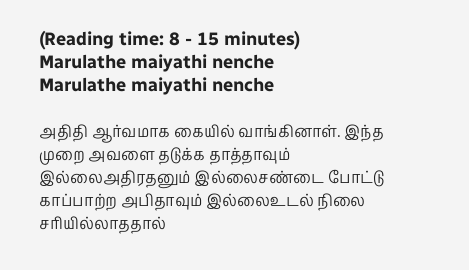(Reading time: 8 - 15 minutes)
Marulathe maiyathi nenche
Marulathe maiyathi nenche

அதிதி ஆர்வமாக கையில் வாங்கினாள். இந்த முறை அவளை தடுக்க தாத்தாவும் இல்லைஅதிரதனும் இல்லைசண்டை போட்டு காப்பாற்ற அபிதாவும் இல்லைஉடல் நிலை சரியில்லாததால்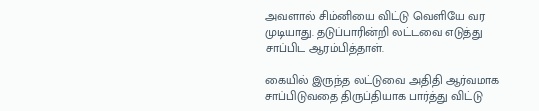அவளால் சிம்னியை விட்டு வெளியே வர முடியாது. தடுப்பாரின்றி லட்டவை எடுத்து சாப்பிட ஆரம்பித்தாள்.

கையில் இருந்த லட்டுவை அதிதி ஆர்வமாக சாப்பிடுவதை திருப்தியாக பார்த்து விட்டு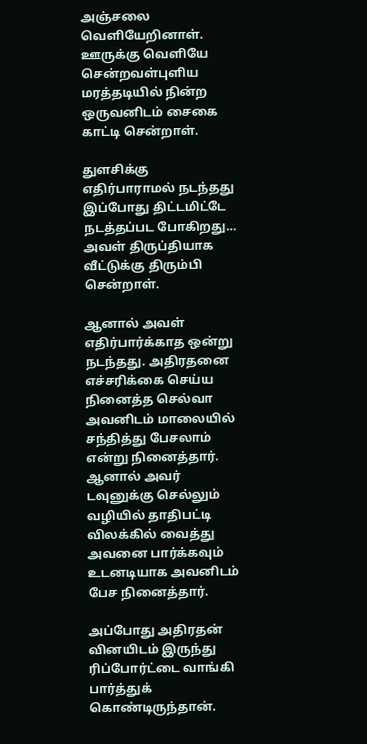அஞ்சலை வெளியேறினாள். ஊருக்கு வெளியே சென்றவள்புளிய மரத்தடியில் நின்ற ஒருவனிடம் சைகை காட்டி சென்றாள்.

துளசிக்கு எதிர்பாராமல் நடந்தது இப்போது திட்டமிட்டே நடத்தப்பட போகிறது… அவள் திருப்தியாக வீட்டுக்கு திரும்பி சென்றாள்.

ஆனால் அவள் எதிர்பார்க்காத ஒன்று நடந்தது. அதிரதனை எச்சரிக்கை செய்ய நினைத்த செல்வா அவனிடம் மாலையில் சந்தித்து பேசலாம் என்று நினைத்தார். ஆனால் அவர் டவுனுக்கு செல்லும் வழியில் தாதிபட்டி விலக்கில் வைத்து அவனை பார்க்கவும் உடனடியாக அவனிடம் பேச நினைத்தார்.

அப்போது அதிரதன் வினயிடம் இருந்து ரிப்போர்ட்டை வாங்கி பார்த்துக் கொண்டிருந்தான்.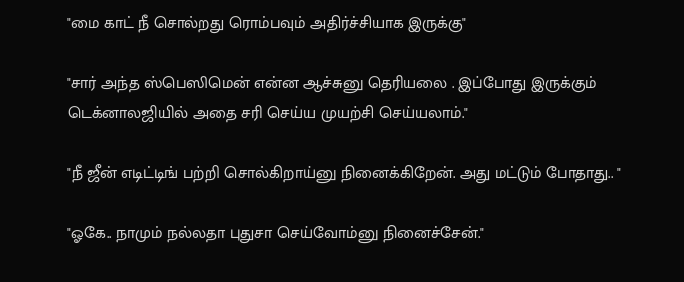"மை காட் நீ சொல்றது ரொம்பவும் அதிர்ச்சியாக இருக்கு"

"சார் அந்த ஸ்பெஸிமென் என்ன ஆச்சுனு தெரியலை . இப்போது இருக்கும் டெக்னாலஜியில் அதை சரி செய்ய முயற்சி செய்யலாம்."

"நீ ஜீன் எடிட்டிங் பற்றி சொல்கிறாய்னு நினைக்கிறேன். அது மட்டும் போதாது.. "

"ஓகே.. நாமும் நல்லதா புதுசா செய்வோம்னு நினைச்சேன்."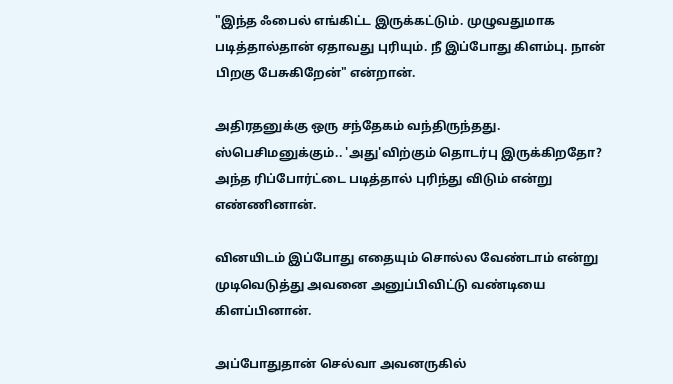"இந்த ஃபைல் எங்கிட்ட இருக்கட்டும். முழுவதுமாக படித்தால்தான் ஏதாவது புரியும். நீ இப்போது கிளம்பு. நான் பிறகு பேசுகிறேன்" என்றான்.

அதிரதனுக்கு ஒரு சந்தேகம் வந்திருந்தது. ஸ்பெசிமனுக்கும்.. 'அது'விற்கும் தொடர்பு இருக்கிறதோ? அந்த ரிப்போர்ட்டை படித்தால் புரிந்து விடும் என்று எண்ணினான்.

வினயிடம் இப்போது எதையும் சொல்ல வேண்டாம் என்று முடிவெடுத்து அவனை அனுப்பிவிட்டு வண்டியை கிளப்பினான்.

அப்போதுதான் செல்வா அவனருகில்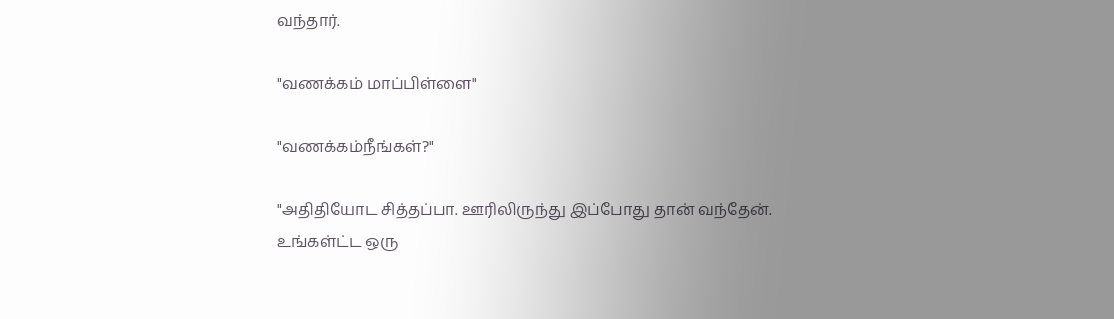வந்தார்.

"வணக்கம் மாப்பிள்ளை"

"வணக்கம்நீங்கள்?"

"அதிதியோட சித்தப்பா. ஊரிலிருந்து இப்போது தான் வந்தேன். உங்கள்ட்ட ஒரு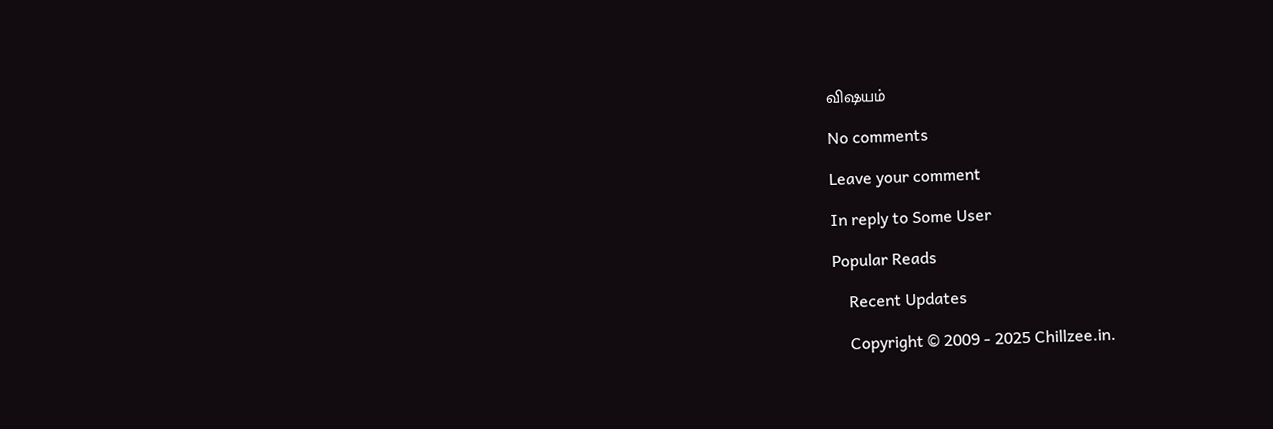விஷயம்

No comments

Leave your comment

In reply to Some User

Popular Reads

    Recent Updates

    Copyright © 2009 - 2025 Chillzee.in.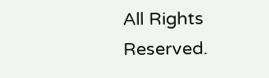All Rights Reserved.